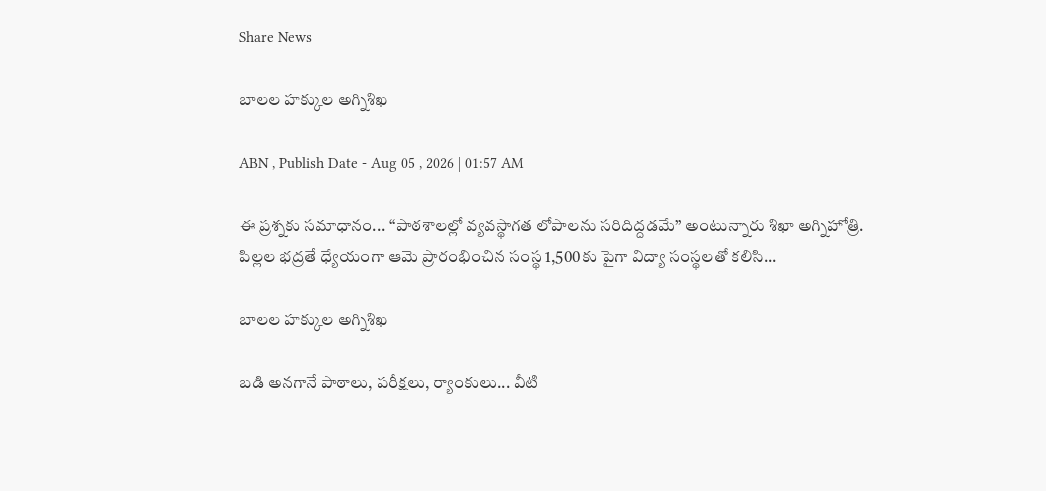Share News

బాలల హక్కుల అగ్నిశిఖ

ABN , Publish Date - Aug 05 , 2026 | 01:57 AM

ఈ ప్రశ్నకు సమాధానం... ‘‘పాఠశాలల్లో వ్యవస్థాగత లోపాలను సరిదిద్దడమే’’ అంటున్నారు శిఖా అగ్నిహోత్రి. పిల్లల భద్రతే ధ్యేయంగా ఆమె ప్రారంభించిన సంస్థ 1,500కు పైగా విద్యా సంస్థలతో కలిసి...

బాలల హక్కుల అగ్నిశిఖ

బడి అనగానే పాఠాలు, పరీక్షలు, ర్యాంకులు... వీటి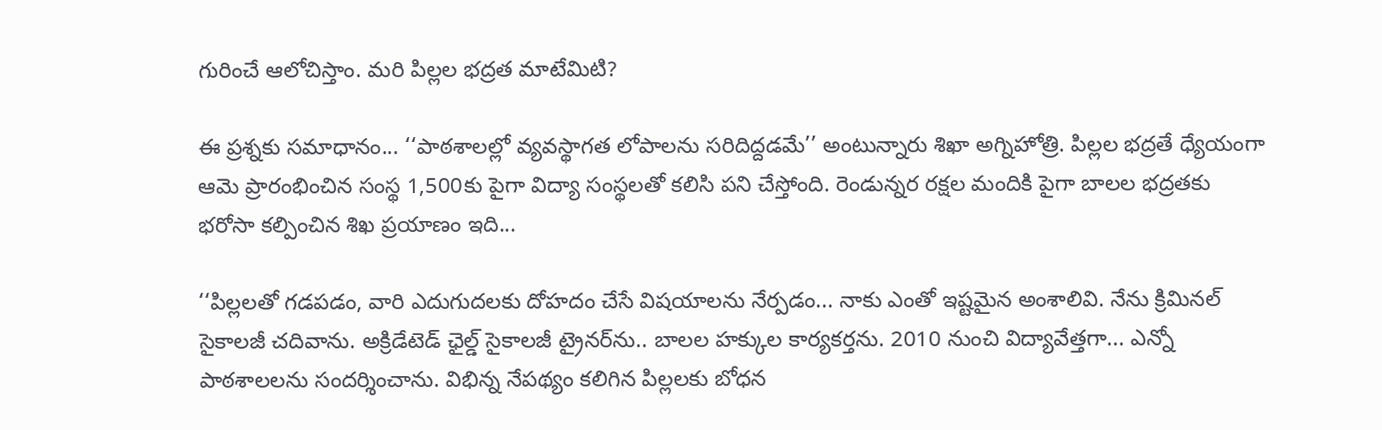గురించే ఆలోచిస్తాం. మరి పిల్లల భద్రత మాటేమిటి?

ఈ ప్రశ్నకు సమాధానం... ‘‘పాఠశాలల్లో వ్యవస్థాగత లోపాలను సరిదిద్దడమే’’ అంటున్నారు శిఖా అగ్నిహోత్రి. పిల్లల భద్రతే ధ్యేయంగా ఆమె ప్రారంభించిన సంస్థ 1,500కు పైగా విద్యా సంస్థలతో కలిసి పని చేస్తోంది. రెండున్నర రక్షల మందికి పైగా బాలల భద్రతకు భరోసా కల్పించిన శిఖ ప్రయాణం ఇది...

‘‘పిల్లలతో గడపడం, వారి ఎదుగుదలకు దోహదం చేసే విషయాలను నేర్పడం... నాకు ఎంతో ఇష్టమైన అంశాలివి. నేను క్రిమినల్‌ సైకాలజీ చదివాను. అక్రిడేటెడ్‌ ఛైల్డ్‌ సైకాలజీ ట్రైనర్‌ను.. బాలల హక్కుల కార్యకర్తను. 2010 నుంచి విద్యావేత్తగా... ఎన్నో పాఠశాలలను సందర్శించాను. విభిన్న నేపథ్యం కలిగిన పిల్లలకు బోధన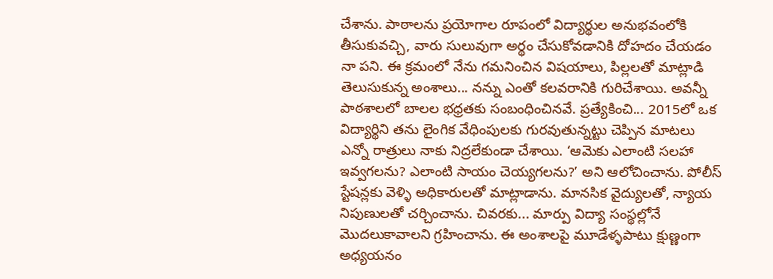చేశాను. పాఠాలను ప్రయోగాల రూపంలో విద్యార్థుల అనుభవంలోకి తీసుకువచ్చి, వారు సులువుగా అర్థం చేసుకోవడానికి దోహదం చేయడం నా పని. ఈ క్రమంలో నేను గమనించిన విషయాలు, పిల్లలతో మాట్లాడి తెలుసుకున్న అంశాలు... నన్ను ఎంతో కలవరానికి గురిచేశాయి. అవన్నీ పాఠశాలలో బాలల భధ్రతకు సంబంధించినవే. ప్రత్యేకించి... 2015లో ఒక విద్యార్థిని తను లైంగిక వేధింపులకు గురవుతున్నట్టు చెప్పిన మాటలు ఎన్నో రాత్రులు నాకు నిద్రలేకుండా చేశాయి. ‘ఆమెకు ఎలాంటి సలహా ఇవ్వగలను? ఎలాంటి సాయం చెయ్యగలను?’ అని ఆలోచించాను. పోలీస్‌ స్టేషన్లకు వెళ్ళి అధికారులతో మాట్లాడాను. మానసిక వైద్యులతో, న్యాయ నిపుణులతో చర్చించాను. చివరకు... మార్పు విద్యా సంస్థల్లోనే మొదలుకావాలని గ్రహించాను. ఈ అంశాలపై మూడేళ్ళపాటు క్షుణ్ణంగా అధ్యయనం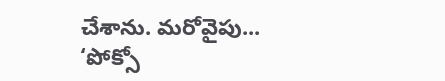చేశాను. మరోవైపు... ‘పోక్సో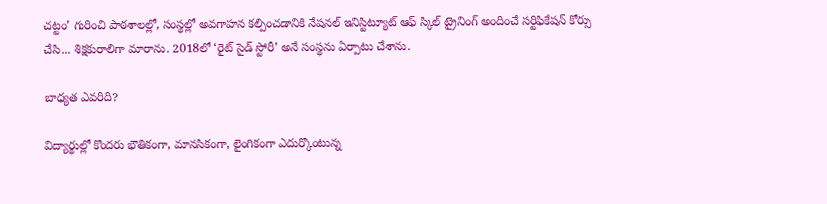చట్టం’ గురించి పాఠశాలల్లో, సంస్థల్లో అవగాహన కల్పించడానికి నేషనల్‌ ఇనిస్టిట్యూట్‌ ఆఫ్‌ స్కిల్‌ ట్రైనింగ్‌ అందించే సర్టిఫికేషన్‌ కోర్సు చేసి... శిక్షకురాలిగా మారాను. 2018లో ‘రైట్‌ సైడ్‌ స్టోరీ’ అనే సంస్థను ఏర్పాటు చేశాను.

బాధ్యత ఎవరిది?

విద్యార్థుల్లో కొందరు భౌతికంగా, మానసికంగా, లైంగికంగా ఎదుర్కొంటున్న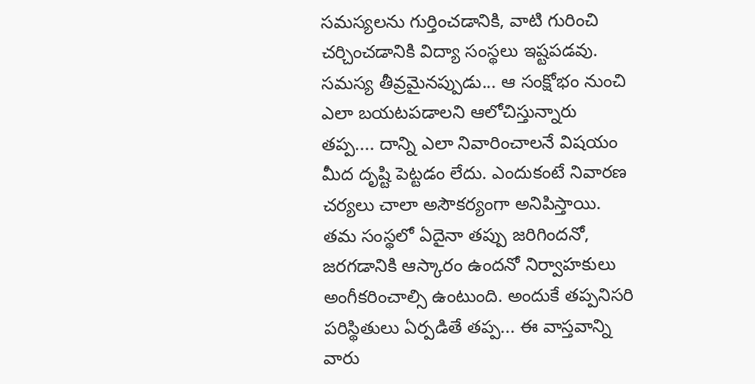సమస్యలను గుర్తించడానికి, వాటి గురించి చర్చించడానికి విద్యా సంస్థలు ఇష్టపడవు. సమస్య తీవ్రమైనప్పుడు... ఆ సంక్షోభం నుంచి ఎలా బయటపడాలని ఆలోచిస్తున్నారు తప్ప.... దాన్ని ఎలా నివారించాలనే విషయం మీద దృష్టి పెట్టడం లేదు. ఎందుకంటే నివారణ చర్యలు చాలా అసౌకర్యంగా అనిపిస్తాయి. తమ సంస్థలో ఏదైనా తప్పు జరిగిందనో, జరగడానికి ఆస్కారం ఉందనో నిర్వాహకులు అంగీకరించాల్సి ఉంటుంది. అందుకే తప్పనిసరి పరిస్థితులు ఏర్పడితే తప్ప... ఈ వాస్తవాన్ని వారు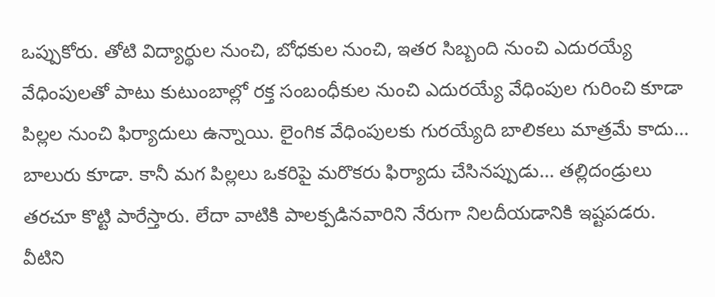ఒప్పుకోరు. తోటి విద్యార్థుల నుంచి, బోధకుల నుంచి, ఇతర సిబ్బంది నుంచి ఎదురయ్యే వేధింపులతో పాటు కుటుంబాల్లో రక్త సంబంధీకుల నుంచి ఎదురయ్యే వేధింపుల గురించి కూడా పిల్లల నుంచి ఫిర్యాదులు ఉన్నాయి. లైంగిక వేధింపులకు గురయ్యేది బాలికలు మాత్రమే కాదు... బాలురు కూడా. కానీ మగ పిల్లలు ఒకరిపై మరొకరు ఫిర్యాదు చేసినప్పుడు... తల్లిదండ్రులు తరచూ కొట్టి పారేస్తారు. లేదా వాటికి పాలక్పడినవారిని నేరుగా నిలదీయడానికి ఇష్టపడరు. వీటిని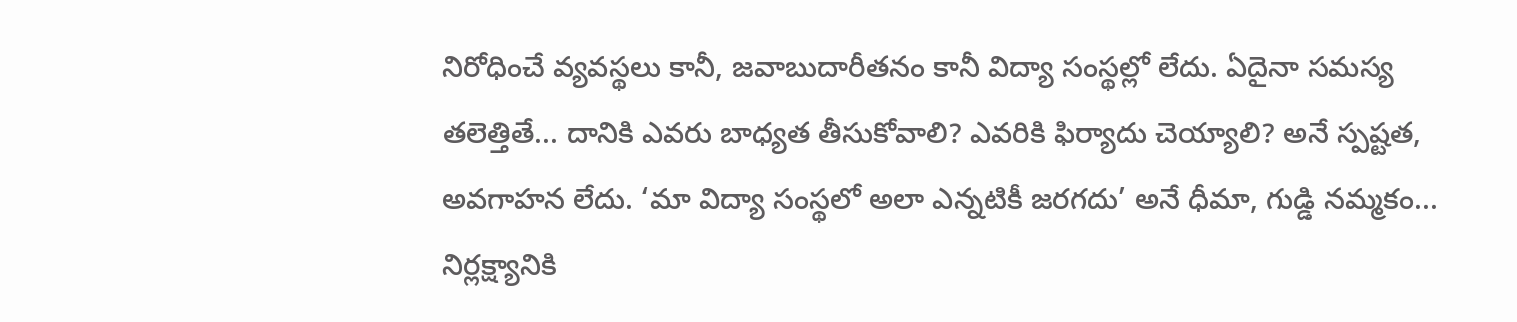నిరోధించే వ్యవస్థలు కానీ, జవాబుదారీతనం కానీ విద్యా సంస్థల్లో లేదు. ఏదైనా సమస్య తలెత్తితే... దానికి ఎవరు బాధ్యత తీసుకోవాలి? ఎవరికి ఫిర్యాదు చెయ్యాలి? అనే స్పష్టత, అవగాహన లేదు. ‘మా విద్యా సంస్థలో అలా ఎన్నటికీ జరగదు’ అనే ధీమా, గుడ్డి నమ్మకం... నిర్లక్ష్యానికి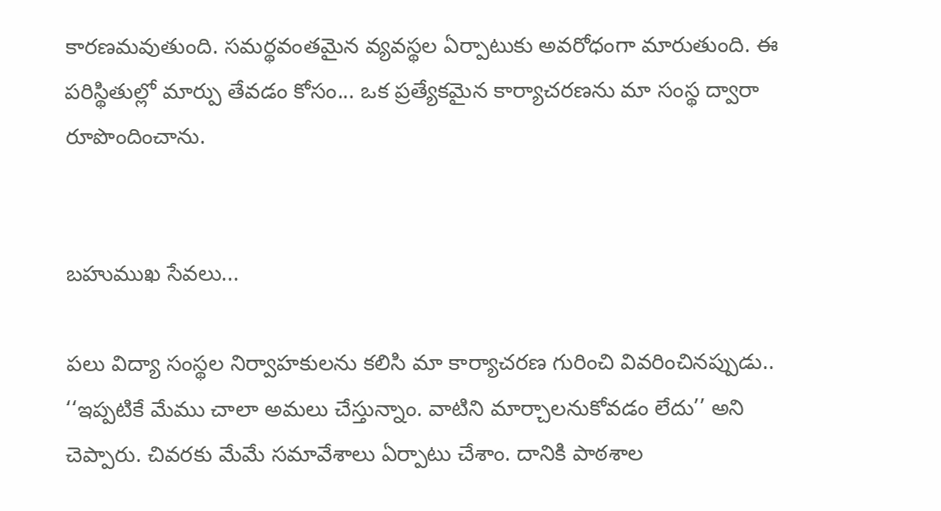కారణమవుతుంది. సమర్థవంతమైన వ్యవస్థల ఏర్పాటుకు అవరోధంగా మారుతుంది. ఈ పరిస్థితుల్లో మార్పు తేవడం కోసం... ఒక ప్రత్యేకమైన కార్యాచరణను మా సంస్థ ద్వారా రూపొందించాను.


బహుముఖ సేవలు...

పలు విద్యా సంస్థల నిర్వాహకులను కలిసి మా కార్యాచరణ గురించి వివరించినప్పుడు.. ‘‘ఇప్పటికే మేము చాలా అమలు చేస్తున్నాం. వాటిని మార్చాలనుకోవడం లేదు’’ అని చెప్పారు. చివరకు మేమే సమావేశాలు ఏర్పాటు చేశాం. దానికి పాఠశాల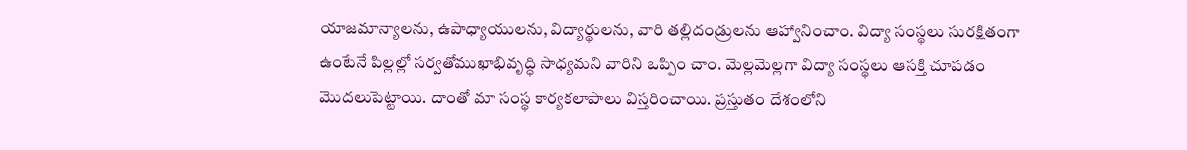యాజమాన్యాలను, ఉపాధ్యాయులను, విద్యార్థులను, వారి తల్లిదండ్రులను ఆహ్వానించాం. విద్యా సంస్థలు సురక్షితంగా ఉంటేనే పిల్లల్లో సర్వతోముఖాభివృద్ధి సాధ్యమని వారిని ఒప్పిం చాం. మెల్లమెల్లగా విద్యా సంస్థలు ఆసక్తి చూపడం మొదలుపెట్టాయి. దాంతో మా సంస్థ కార్యకలాపాలు విస్తరించాయి. ప్రస్తుతం దేశంలోని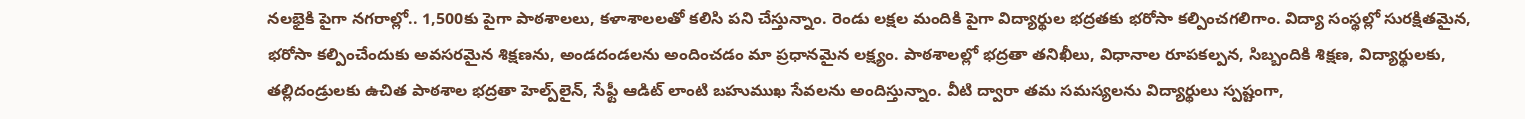నలభైకి పైగా నగరాల్లో.. 1,500కు పైగా పాఠశాలలు, కళాశాలలతో కలిసి పని చేస్తున్నాం. రెండు లక్షల మందికి పైగా విద్యార్థుల భద్రతకు భరోసా కల్పించగలిగాం. విద్యా సంస్థల్లో సురక్షితమైన, భరోసా కల్పించేందుకు అవసరమైన శిక్షణను, అండదండలను అందించడం మా ప్రధానమైన లక్ష్యం. పాఠశాలల్లో భద్రతా తనిఖీలు, విధానాల రూపకల్పన, సిబ్బందికి శిక్షణ, విద్యార్థులకు, తల్లిదండ్రులకు ఉచిత పాఠశాల భద్రతా హెల్ప్‌లైన్‌, సేఫ్టీ ఆడిట్‌ లాంటి బహుముఖ సేవలను అందిస్తున్నాం. వీటి ద్వారా తమ సమస్యలను విద్యార్థులు స్పష్టంగా,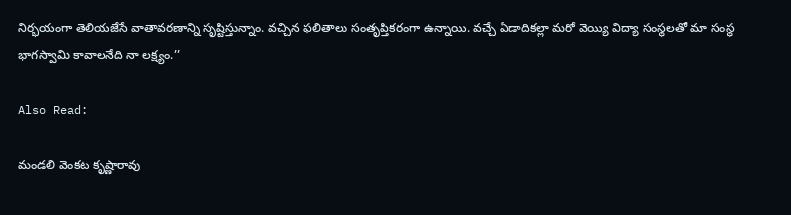నిర్భయంగా తెలియజేసే వాతావరణాన్ని సృష్టిస్తున్నాం. వచ్చిన ఫలితాలు సంతృప్తికరంగా ఉన్నాయి. వచ్చే ఏడాదికల్లా మరో వెయ్యి విద్యా సంస్థలతో మా సంస్థ భాగస్వామి కావాలనేది నా లక్ష్యం.’’

Also Read:

మండలి వెంకట కృష్ణారావు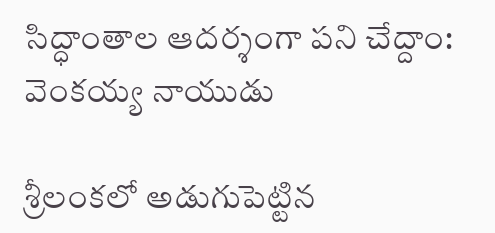సిద్ధాంతాల ఆదర్శంగా పని చేద్దాం: వెంకయ్య నాయుడు

శ్రీలంకలో అడుగుపెట్టిన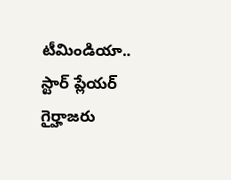టీమిండియా.. స్టార్ ప్లేయర్ గైర్హాజరు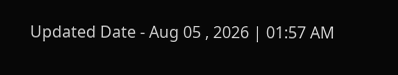Updated Date - Aug 05 , 2026 | 01:57 AM